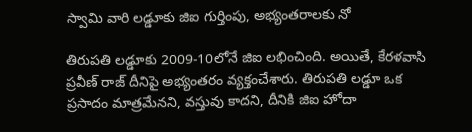స్వామి వారి లడ్డూకు జిఐ గుర్తింపు, అభ్యంతరాలకు నో

తిరుపతి లడ్డూకు 2009-10లోనే జిఐ లభించింది. అయితే, కేరళవాసి ప్రవీణ్ రాజ్ దీనిపై అభ్యంతరం వ్యక్తంచేశారు. తిరుపతి లడ్డూ ఒక ప్రసాదం మాత్రమేనని, వస్తువు కాదని, దీనికి జిఐ హోదా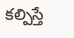కల్పిస్తే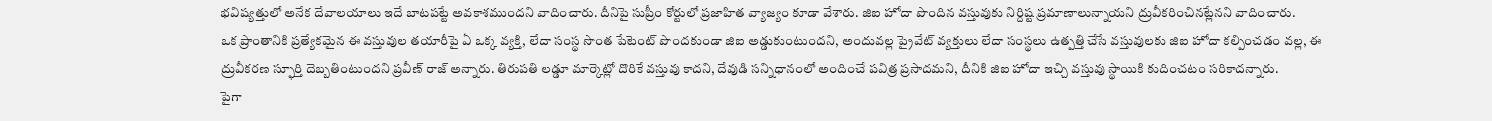భవిష్యత్తులో అనేక దేవాలయాలు ఇదే బాటపట్టే అవకాశముందని వాదించారు. దీనిపై సుప్రీం కోర్టులో ప్రజాహిత వ్యాజ్యం కూడా వేశారు. జిఐ హోదా పొందిన వస్తువుకు నిర్దిష్ట ప్రమాణాలున్నాయని ద్రువీకరించినట్లేనని వాదించారు.
ఒక ప్రాంతానికి ప్రత్యేకమైన ఈ వస్తువుల తయారీపై ఏ ఒక్క వ్యక్తి, లేదా సంస్థ సొంత పేటెంట్ పొందకుండా జిఐ అడ్డుకుంటుందని, అందువల్ల ప్రైవేట్ వ్యక్తులు లేదా సంస్థలు ఉత్పత్తి చేసే వస్తువులకు జిఐ హోదా కల్పించడం వల్ల, ఈ ద్రువీకరణ స్ఫూర్తి దెబ్బతింటుందని ప్రవీణ్ రాజ్ అన్నారు. తిరుపతి లడ్డూ మార్కెట్లో దొరికే వస్తువు కాదని, దేవుడి సన్నిధానంలో అందించే పవిత్ర ప్రసాదమని, దీనికి జిఐ హోదా ఇచ్చి వస్తువు స్థాయికి కుదించటం సరికాదన్నారు.
పైగా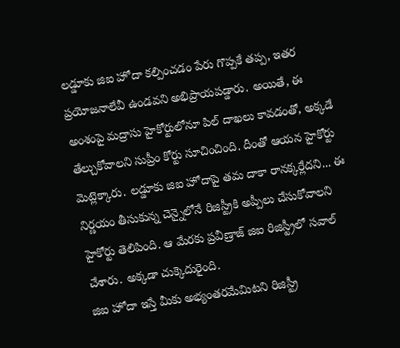లడ్డూకు జిఐ హోదా కల్పించడం పేరు గొప్పకే తప్ప, ఇతర ప్రయోజనాలేవీ ఉండవని అభిప్రాయపడ్డారు. అయితే, ఈ అంశంపై మద్రాసు హైకోర్టులోనూ పిల్ దాఖలు కావడంతో, అక్కడే తేల్చుకోవాలని సుప్రీం కోర్టు సూచించింది. దీంతో ఆయన హైకోర్టు మెట్లెక్కారు. లడ్డూకు జిఐ హోదాపై తమ దాకా రానక్కర్లేదని... ఈ నిర్ణయం తీసుకున్న చెన్నైలోనే రిజిస్ట్రీకి అప్పీలు చేసుకోవాలని హైకోర్టు తెలిపింది. ఆ మేరకు ప్రవీణ్రాజ్ జిఐ రిజిస్ట్రీలో సవాల్ చేశారు. అక్కడా చుక్కెదురైంది.
జిఐ హోదా ఇస్తే మీకు అభ్యంతరమేమిటని రిజిస్ట్రీ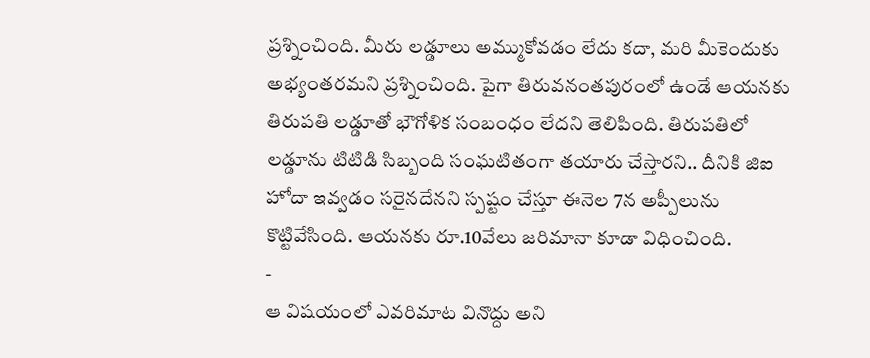ప్రశ్నించింది. మీరు లడ్డూలు అమ్ముకోవడం లేదు కదా, మరి మీకెందుకు అభ్యంతరమని ప్రశ్నించింది. పైగా తిరువనంతపురంలో ఉండే ఆయనకు తిరుపతి లడ్డూతో భౌగోళిక సంబంధం లేదని తెలిపింది. తిరుపతిలో లడ్డూను టిటిడి సిబ్బంది సంఘటితంగా తయారు చేస్తారని.. దీనికి జిఐ హోదా ఇవ్వడం సరైనదేనని స్పష్టం చేస్తూ ఈనెల 7న అప్పీలును కొట్టివేసింది. ఆయనకు రూ.10వేలు జరిమానా కూడా విధించింది.
-
ఆ విషయంలో ఎవరిమాట వినొద్దు అని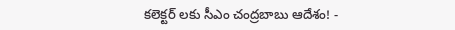కలెక్టర్ లకు సీఎం చంద్రబాబు ఆదేశం! -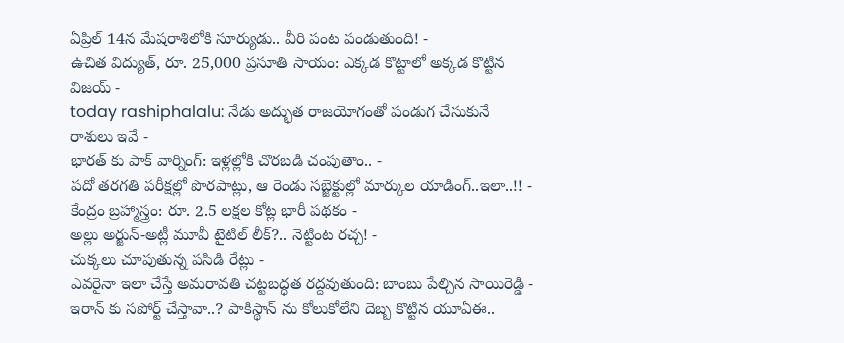ఏప్రిల్ 14న మేషరాశిలోకి సూర్యుడు.. వీరి పంట పండుతుంది! -
ఉచిత విద్యుత్, రూ. 25,000 ప్రసూతి సాయం: ఎక్కడ కొట్టాలో అక్కడ కొట్టిన విజయ్ -
today rashiphalalu: నేడు అద్భుత రాజయోగంతో పండుగ చేసుకునే రాశులు ఇవే -
భారత్ కు పాక్ వార్నింగ్: ఇళ్లల్లోకి చొరబడి చంపుతాం.. -
పదో తరగతి పరీక్షల్లో పొరపాట్లు, ఆ రెండు సబ్జెక్టుల్లో మార్కుల యాడింగ్..ఇలా..!! -
కేంద్రం బ్రహ్మాస్త్రం: రూ. 2.5 లక్షల కోట్ల భారీ పథకం -
అల్లు అర్జున్-అట్లీ మూవీ టైటిల్ లీక్?.. నెట్టింట రచ్చ! -
చుక్కలు చూపుతున్న పసిడి రేట్లు -
ఎవరైనా ఇలా చేస్తే అమరావతి చట్టబద్ధత రద్దవుతుంది: బాంబు పేల్చిన సాయిరెడ్డి -
ఇరాన్ కు సపోర్ట్ చేస్తావా..? పాకిస్థాన్ ను కోలుకోలేని దెబ్బ కొట్టిన యూఏఈ..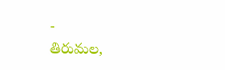-
తిరుమల,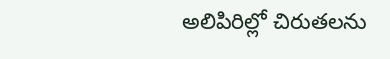అలిపిరిల్లో చిరుతలను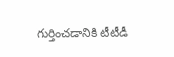గుర్తించడానికి టీటీడీ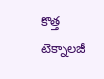కొత్త టెక్నాలజీ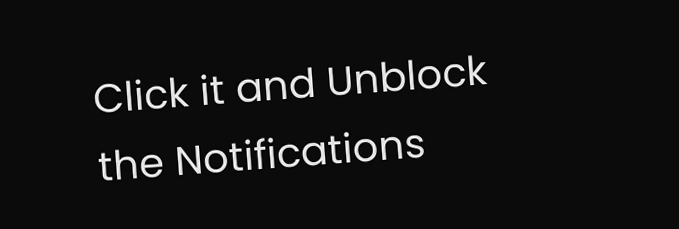Click it and Unblock the Notifications